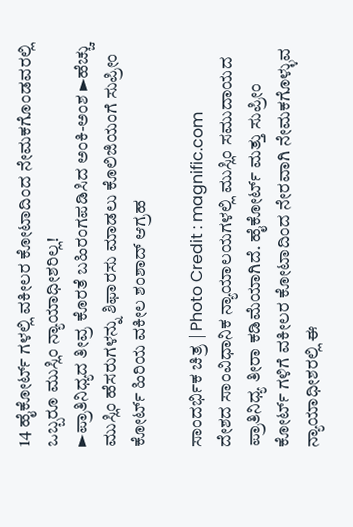14 ಹೈಕೋರ್ಟ್ ಗಳಲ್ಲಿ ವಕೀಲರ ಕೋಟಾದಿಂದ ನೇಮಕಗೊಂಡವರಲ್ಲಿ ಒಬ್ಬರೂ ಮುಸ್ಲಿಂ ನ್ಯಾಯಾಧೀಶರಿಲ್ಲ!
►ಪ್ರಾತಿನಿಧ್ಯದ ತೀವ್ರ ಕೊರತೆ ಬಹಿರಂಗಪಡಿಸಿದ ಅಂಕಿ-ಅಂಶ ►ಹೆಚ್ಚು ಮುಸ್ಲಿಂ ಹೆಸರುಗಳನ್ನು ಶಿಫಾರಸು ಮಾಡಲು ಕೊಲಿಜಿಯಂಗೆ ಸುಪ್ರೀಂ ಕೋರ್ಟ್ ಹಿರಿಯ ವಕೀಲ ಶಂಶಾದ್ ಆಗ್ರಹ

ಸಾಂದರ್ಭಿಕ ಚಿತ್ರ | Photo Credit : magnific.com
ದೇಶದ ಸಾಂವಿಧಾನಿಕ ನ್ಯಾಯಾಲಯಗಳಲ್ಲಿ ಮುಸ್ಲಿಂ ಸಮುದಾಯದ ಪ್ರಾತಿನಿಧ್ಯ ತೀರಾ ಕಡಿಮೆಯಾಗಿದೆ. ಹೈಕೋರ್ಟ್ ಮತ್ತು ಸುಪ್ರೀಂ ಕೋರ್ಟ್ ಗಳಿಗೆ ವಕೀಲರ ಕೋಟಾದಿಂದ ನೇರವಾಗಿ ನೇಮಕಗೊಳ್ಳುವ ನ್ಯಾಯಾಧೀಶರಲ್ಲಿ ಈ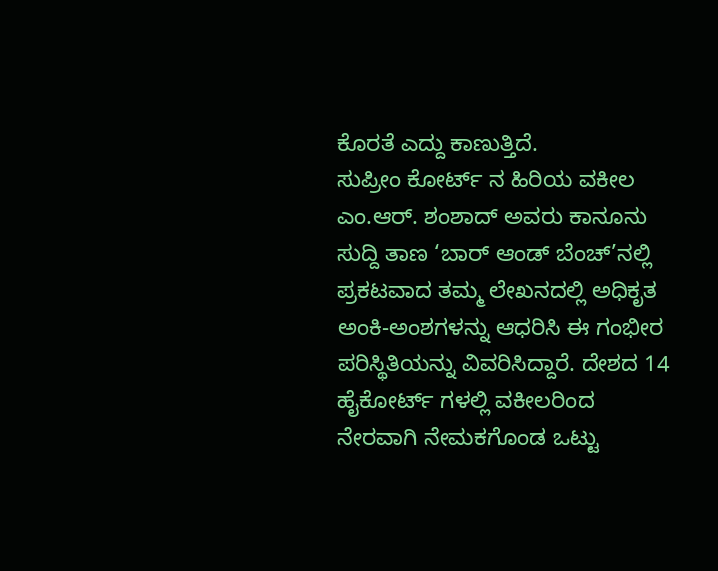ಕೊರತೆ ಎದ್ದು ಕಾಣುತ್ತಿದೆ.
ಸುಪ್ರೀಂ ಕೋರ್ಟ್ ನ ಹಿರಿಯ ವಕೀಲ ಎಂ.ಆರ್. ಶಂಶಾದ್ ಅವರು ಕಾನೂನು ಸುದ್ದಿ ತಾಣ ‘ಬಾರ್ ಆಂಡ್ ಬೆಂಚ್’ನಲ್ಲಿ ಪ್ರಕಟವಾದ ತಮ್ಮ ಲೇಖನದಲ್ಲಿ ಅಧಿಕೃತ ಅಂಕಿ-ಅಂಶಗಳನ್ನು ಆಧರಿಸಿ ಈ ಗಂಭೀರ ಪರಿಸ್ಥಿತಿಯನ್ನು ವಿವರಿಸಿದ್ದಾರೆ. ದೇಶದ 14 ಹೈಕೋರ್ಟ್ ಗಳಲ್ಲಿ ವಕೀಲರಿಂದ ನೇರವಾಗಿ ನೇಮಕಗೊಂಡ ಒಟ್ಟು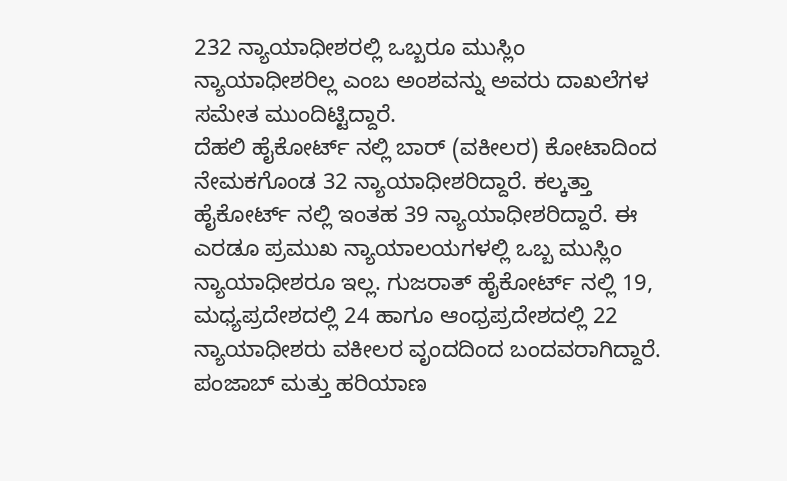232 ನ್ಯಾಯಾಧೀಶರಲ್ಲಿ ಒಬ್ಬರೂ ಮುಸ್ಲಿಂ ನ್ಯಾಯಾಧೀಶರಿಲ್ಲ ಎಂಬ ಅಂಶವನ್ನು ಅವರು ದಾಖಲೆಗಳ ಸಮೇತ ಮುಂದಿಟ್ಟಿದ್ದಾರೆ.
ದೆಹಲಿ ಹೈಕೋರ್ಟ್ ನಲ್ಲಿ ಬಾರ್ (ವಕೀಲರ) ಕೋಟಾದಿಂದ ನೇಮಕಗೊಂಡ 32 ನ್ಯಾಯಾಧೀಶರಿದ್ದಾರೆ. ಕಲ್ಕತ್ತಾ ಹೈಕೋರ್ಟ್ ನಲ್ಲಿ ಇಂತಹ 39 ನ್ಯಾಯಾಧೀಶರಿದ್ದಾರೆ. ಈ ಎರಡೂ ಪ್ರಮುಖ ನ್ಯಾಯಾಲಯಗಳಲ್ಲಿ ಒಬ್ಬ ಮುಸ್ಲಿಂ ನ್ಯಾಯಾಧೀಶರೂ ಇಲ್ಲ. ಗುಜರಾತ್ ಹೈಕೋರ್ಟ್ ನಲ್ಲಿ 19, ಮಧ್ಯಪ್ರದೇಶದಲ್ಲಿ 24 ಹಾಗೂ ಆಂಧ್ರಪ್ರದೇಶದಲ್ಲಿ 22 ನ್ಯಾಯಾಧೀಶರು ವಕೀಲರ ವೃಂದದಿಂದ ಬಂದವರಾಗಿದ್ದಾರೆ. ಪಂಜಾಬ್ ಮತ್ತು ಹರಿಯಾಣ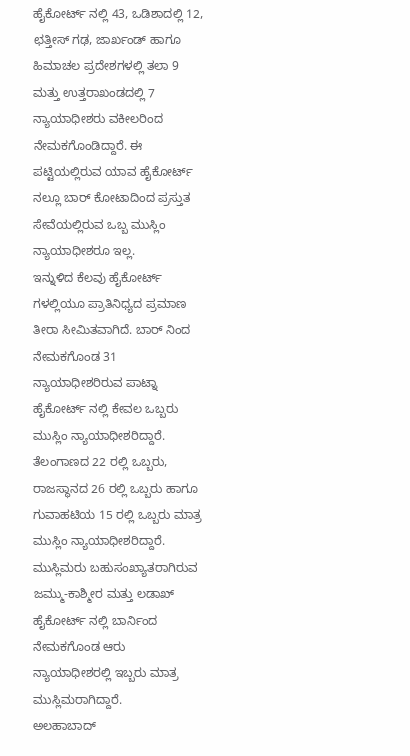ಹೈಕೋರ್ಟ್ ನಲ್ಲಿ 43, ಒಡಿಶಾದಲ್ಲಿ 12, ಛತ್ತೀಸ್ ಗಢ, ಜಾರ್ಖಂಡ್ ಹಾಗೂ ಹಿಮಾಚಲ ಪ್ರದೇಶಗಳಲ್ಲಿ ತಲಾ 9 ಮತ್ತು ಉತ್ತರಾಖಂಡದಲ್ಲಿ 7 ನ್ಯಾಯಾಧೀಶರು ವಕೀಲರಿಂದ ನೇಮಕಗೊಂಡಿದ್ದಾರೆ. ಈ ಪಟ್ಟಿಯಲ್ಲಿರುವ ಯಾವ ಹೈಕೋರ್ಟ್ ನಲ್ಲೂ ಬಾರ್ ಕೋಟಾದಿಂದ ಪ್ರಸ್ತುತ ಸೇವೆಯಲ್ಲಿರುವ ಒಬ್ಬ ಮುಸ್ಲಿಂ ನ್ಯಾಯಾಧೀಶರೂ ಇಲ್ಲ.
ಇನ್ನುಳಿದ ಕೆಲವು ಹೈಕೋರ್ಟ್ ಗಳಲ್ಲಿಯೂ ಪ್ರಾತಿನಿಧ್ಯದ ಪ್ರಮಾಣ ತೀರಾ ಸೀಮಿತವಾಗಿದೆ. ಬಾರ್ ನಿಂದ ನೇಮಕಗೊಂಡ 31 ನ್ಯಾಯಾಧೀಶರಿರುವ ಪಾಟ್ನಾ ಹೈಕೋರ್ಟ್ ನಲ್ಲಿ ಕೇವಲ ಒಬ್ಬರು ಮುಸ್ಲಿಂ ನ್ಯಾಯಾಧೀಶರಿದ್ದಾರೆ. ತೆಲಂಗಾಣದ 22 ರಲ್ಲಿ ಒಬ್ಬರು, ರಾಜಸ್ಥಾನದ 26 ರಲ್ಲಿ ಒಬ್ಬರು ಹಾಗೂ ಗುವಾಹಟಿಯ 15 ರಲ್ಲಿ ಒಬ್ಬರು ಮಾತ್ರ ಮುಸ್ಲಿಂ ನ್ಯಾಯಾಧೀಶರಿದ್ದಾರೆ. ಮುಸ್ಲಿಮರು ಬಹುಸಂಖ್ಯಾತರಾಗಿರುವ ಜಮ್ಮು-ಕಾಶ್ಮೀರ ಮತ್ತು ಲಡಾಖ್ ಹೈಕೋರ್ಟ್ ನಲ್ಲಿ ಬಾರ್ನಿಂದ ನೇಮಕಗೊಂಡ ಆರು ನ್ಯಾಯಾಧೀಶರಲ್ಲಿ ಇಬ್ಬರು ಮಾತ್ರ ಮುಸ್ಲಿಮರಾಗಿದ್ದಾರೆ.
ಅಲಹಾಬಾದ್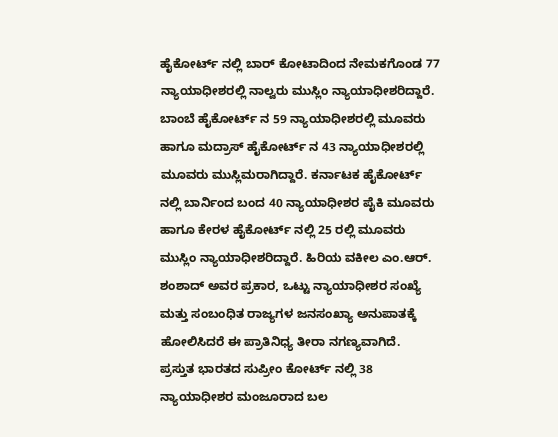ಹೈಕೋರ್ಟ್ ನಲ್ಲಿ ಬಾರ್ ಕೋಟಾದಿಂದ ನೇಮಕಗೊಂಡ 77 ನ್ಯಾಯಾಧೀಶರಲ್ಲಿ ನಾಲ್ವರು ಮುಸ್ಲಿಂ ನ್ಯಾಯಾಧೀಶರಿದ್ದಾರೆ. ಬಾಂಬೆ ಹೈಕೋರ್ಟ್ ನ 59 ನ್ಯಾಯಾಧೀಶರಲ್ಲಿ ಮೂವರು ಹಾಗೂ ಮದ್ರಾಸ್ ಹೈಕೋರ್ಟ್ ನ 43 ನ್ಯಾಯಾಧೀಶರಲ್ಲಿ ಮೂವರು ಮುಸ್ಲಿಮರಾಗಿದ್ದಾರೆ. ಕರ್ನಾಟಕ ಹೈಕೋರ್ಟ್ ನಲ್ಲಿ ಬಾರ್ನಿಂದ ಬಂದ 40 ನ್ಯಾಯಾಧೀಶರ ಪೈಕಿ ಮೂವರು ಹಾಗೂ ಕೇರಳ ಹೈಕೋರ್ಟ್ ನಲ್ಲಿ 25 ರಲ್ಲಿ ಮೂವರು ಮುಸ್ಲಿಂ ನ್ಯಾಯಾಧೀಶರಿದ್ದಾರೆ. ಹಿರಿಯ ವಕೀಲ ಎಂ.ಆರ್. ಶಂಶಾದ್ ಅವರ ಪ್ರಕಾರ, ಒಟ್ಟು ನ್ಯಾಯಾಧೀಶರ ಸಂಖ್ಯೆ ಮತ್ತು ಸಂಬಂಧಿತ ರಾಜ್ಯಗಳ ಜನಸಂಖ್ಯಾ ಅನುಪಾತಕ್ಕೆ ಹೋಲಿಸಿದರೆ ಈ ಪ್ರಾತಿನಿಧ್ಯ ತೀರಾ ನಗಣ್ಯವಾಗಿದೆ.
ಪ್ರಸ್ತುತ ಭಾರತದ ಸುಪ್ರೀಂ ಕೋರ್ಟ್ ನಲ್ಲಿ 38 ನ್ಯಾಯಾಧೀಶರ ಮಂಜೂರಾದ ಬಲ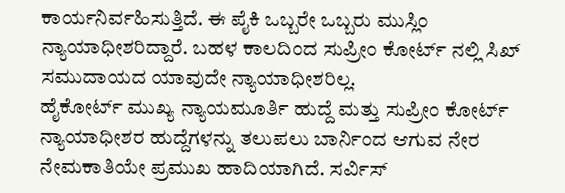ಕಾರ್ಯನಿರ್ವಹಿಸುತ್ತಿದೆ. ಈ ಪೈಕಿ ಒಬ್ಬರೇ ಒಬ್ಬರು ಮುಸ್ಲಿಂ ನ್ಯಾಯಾಧೀಶರಿದ್ದಾರೆ. ಬಹಳ ಕಾಲದಿಂದ ಸುಪ್ರೀಂ ಕೋರ್ಟ್ ನಲ್ಲಿ ಸಿಖ್ ಸಮುದಾಯದ ಯಾವುದೇ ನ್ಯಾಯಾಧೀಶರಿಲ್ಲ.
ಹೈಕೋರ್ಟ್ ಮುಖ್ಯ ನ್ಯಾಯಮೂರ್ತಿ ಹುದ್ದೆ ಮತ್ತು ಸುಪ್ರೀಂ ಕೋರ್ಟ್ ನ್ಯಾಯಾಧೀಶರ ಹುದ್ದೆಗಳನ್ನು ತಲುಪಲು ಬಾರ್ನಿಂದ ಆಗುವ ನೇರ ನೇಮಕಾತಿಯೇ ಪ್ರಮುಖ ಹಾದಿಯಾಗಿದೆ. ಸರ್ವಿಸ್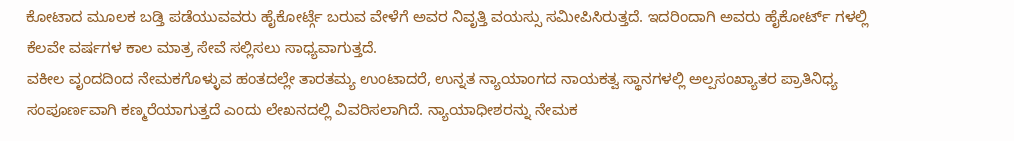ಕೋಟಾದ ಮೂಲಕ ಬಡ್ತಿ ಪಡೆಯುವವರು ಹೈಕೋರ್ಟ್ಗೆ ಬರುವ ವೇಳೆಗೆ ಅವರ ನಿವೃತ್ತಿ ವಯಸ್ಸು ಸಮೀಪಿಸಿರುತ್ತದೆ. ಇದರಿಂದಾಗಿ ಅವರು ಹೈಕೋರ್ಟ್ ಗಳಲ್ಲಿ ಕೆಲವೇ ವರ್ಷಗಳ ಕಾಲ ಮಾತ್ರ ಸೇವೆ ಸಲ್ಲಿಸಲು ಸಾಧ್ಯವಾಗುತ್ತದೆ.
ವಕೀಲ ವೃಂದದಿಂದ ನೇಮಕಗೊಳ್ಳುವ ಹಂತದಲ್ಲೇ ತಾರತಮ್ಯ ಉಂಟಾದರೆ, ಉನ್ನತ ನ್ಯಾಯಾಂಗದ ನಾಯಕತ್ವ ಸ್ಥಾನಗಳಲ್ಲಿ ಅಲ್ಪಸಂಖ್ಯಾತರ ಪ್ರಾತಿನಿಧ್ಯ ಸಂಪೂರ್ಣವಾಗಿ ಕಣ್ಮರೆಯಾಗುತ್ತದೆ ಎಂದು ಲೇಖನದಲ್ಲಿ ವಿವರಿಸಲಾಗಿದೆ. ನ್ಯಾಯಾಧೀಶರನ್ನು ನೇಮಕ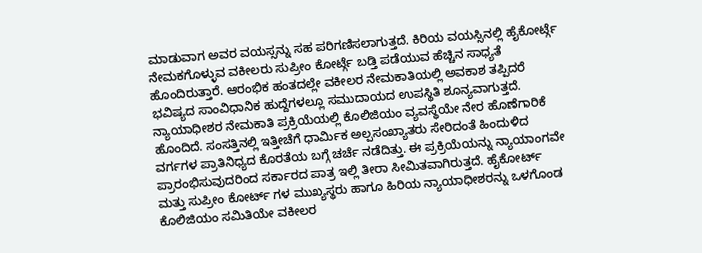ಮಾಡುವಾಗ ಅವರ ವಯಸ್ಸನ್ನು ಸಹ ಪರಿಗಣಿಸಲಾಗುತ್ತದೆ. ಕಿರಿಯ ವಯಸ್ಸಿನಲ್ಲಿ ಹೈಕೋರ್ಟ್ಗೆ ನೇಮಕಗೊಳ್ಳುವ ವಕೀಲರು ಸುಪ್ರೀಂ ಕೋರ್ಟ್ಗೆ ಬಡ್ತಿ ಪಡೆಯುವ ಹೆಚ್ಚಿನ ಸಾಧ್ಯತೆ ಹೊಂದಿರುತ್ತಾರೆ. ಆರಂಭಿಕ ಹಂತದಲ್ಲೇ ವಕೀಲರ ನೇಮಕಾತಿಯಲ್ಲಿ ಅವಕಾಶ ತಪ್ಪಿದರೆ ಭವಿಷ್ಯದ ಸಾಂವಿಧಾನಿಕ ಹುದ್ದೆಗಳಲ್ಲೂ ಸಮುದಾಯದ ಉಪಸ್ಥಿತಿ ಶೂನ್ಯವಾಗುತ್ತದೆ.
ನ್ಯಾಯಾಧೀಶರ ನೇಮಕಾತಿ ಪ್ರಕ್ರಿಯೆಯಲ್ಲಿ ಕೊಲಿಜಿಯಂ ವ್ಯವಸ್ಥೆಯೇ ನೇರ ಹೊಣೆಗಾರಿಕೆ ಹೊಂದಿದೆ. ಸಂಸತ್ತಿನಲ್ಲಿ ಇತ್ತೀಚೆಗೆ ಧಾರ್ಮಿಕ ಅಲ್ಪಸಂಖ್ಯಾತರು ಸೇರಿದಂತೆ ಹಿಂದುಳಿದ ವರ್ಗಗಳ ಪ್ರಾತಿನಿಧ್ಯದ ಕೊರತೆಯ ಬಗ್ಗೆ ಚರ್ಚೆ ನಡೆದಿತ್ತು. ಈ ಪ್ರಕ್ರಿಯೆಯನ್ನು ನ್ಯಾಯಾಂಗವೇ ಪ್ರಾರಂಭಿಸುವುದರಿಂದ ಸರ್ಕಾರದ ಪಾತ್ರ ಇಲ್ಲಿ ತೀರಾ ಸೀಮಿತವಾಗಿರುತ್ತದೆ. ಹೈಕೋರ್ಟ್ ಮತ್ತು ಸುಪ್ರೀಂ ಕೋರ್ಟ್ ಗಳ ಮುಖ್ಯಸ್ಥರು ಹಾಗೂ ಹಿರಿಯ ನ್ಯಾಯಾಧೀಶರನ್ನು ಒಳಗೊಂಡ ಕೊಲಿಜಿಯಂ ಸಮಿತಿಯೇ ವಕೀಲರ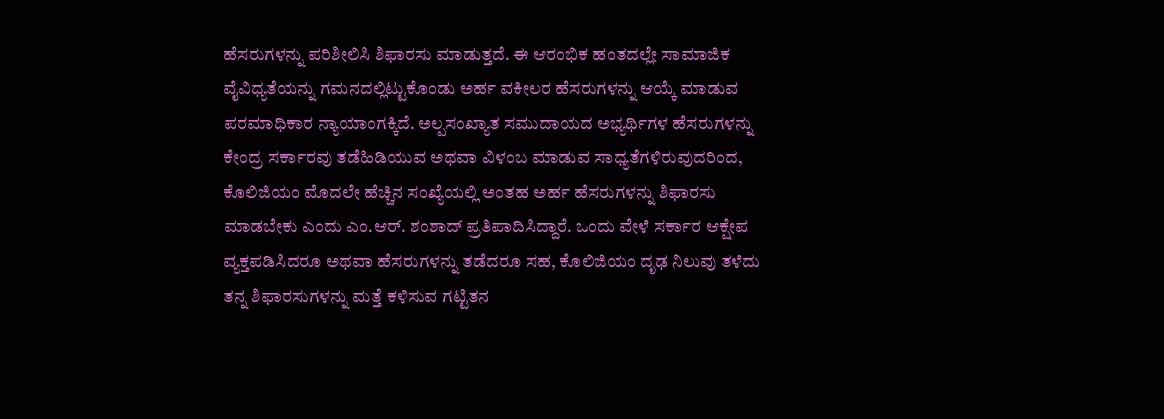ಹೆಸರುಗಳನ್ನು ಪರಿಶೀಲಿಸಿ ಶಿಫಾರಸು ಮಾಡುತ್ತದೆ. ಈ ಆರಂಭಿಕ ಹಂತದಲ್ಲೇ ಸಾಮಾಜಿಕ ವೈವಿಧ್ಯತೆಯನ್ನು ಗಮನದಲ್ಲಿಟ್ಟುಕೊಂಡು ಅರ್ಹ ವಕೀಲರ ಹೆಸರುಗಳನ್ನು ಆಯ್ಕೆ ಮಾಡುವ ಪರಮಾಧಿಕಾರ ನ್ಯಾಯಾಂಗಕ್ಕಿದೆ. ಅಲ್ಪಸಂಖ್ಯಾತ ಸಮುದಾಯದ ಅಭ್ಯರ್ಥಿಗಳ ಹೆಸರುಗಳನ್ನು ಕೇಂದ್ರ ಸರ್ಕಾರವು ತಡೆಹಿಡಿಯುವ ಅಥವಾ ವಿಳಂಬ ಮಾಡುವ ಸಾಧ್ಯತೆಗಳಿರುವುದರಿಂದ, ಕೊಲಿಜಿಯಂ ಮೊದಲೇ ಹೆಚ್ಚಿನ ಸಂಖ್ಯೆಯಲ್ಲಿ ಅಂತಹ ಅರ್ಹ ಹೆಸರುಗಳನ್ನು ಶಿಫಾರಸು ಮಾಡಬೇಕು ಎಂದು ಎಂ.ಆರ್. ಶಂಶಾದ್ ಪ್ರತಿಪಾದಿಸಿದ್ದಾರೆ. ಒಂದು ವೇಳೆ ಸರ್ಕಾರ ಆಕ್ಷೇಪ ವ್ಯಕ್ತಪಡಿಸಿದರೂ ಅಥವಾ ಹೆಸರುಗಳನ್ನು ತಡೆದರೂ ಸಹ, ಕೊಲಿಜಿಯಂ ದೃಢ ನಿಲುವು ತಳೆದು ತನ್ನ ಶಿಫಾರಸುಗಳನ್ನು ಮತ್ತೆ ಕಳಿಸುವ ಗಟ್ಟಿತನ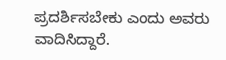ಪ್ರದರ್ಶಿಸಬೇಕು ಎಂದು ಅವರು ವಾದಿಸಿದ್ದಾರೆ.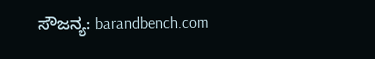ಸೌಜನ್ಯ: barandbench.com